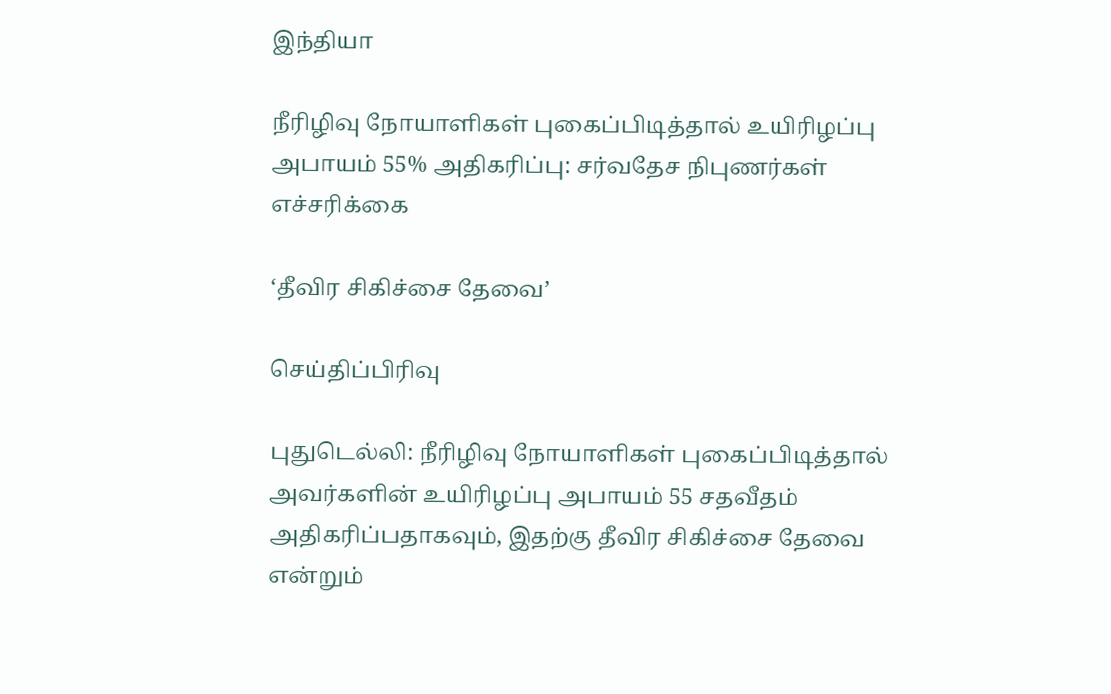இந்தியா

நீரிழிவு நோயாளிகள் புகைப்பிடித்தால் உயிரிழப்பு அபாயம் 55% அதிகரிப்பு: சர்வதேச நிபுணர்கள் எச்சரிக்கை

‘தீவிர சிகிச்சை தேவை’

செய்திப்பிரிவு

புதுடெல்லி: நீரிழிவு நோயாளிகள் புகைப்பிடித்தால் அவர்களின் உயிரிழப்பு அபாயம் 55 சதவீதம் அதிகரிப்பதாகவும், இதற்கு தீவிர சிகிச்சை தேவை என்றும்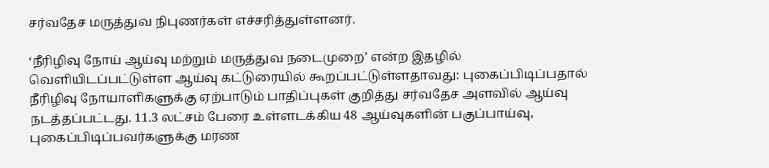சர்வதேச மருத்துவ நிபுணர்கள் எச்சரித்துள்ளனர்.

‘நீரிழிவு நோய் ஆய்வு மற்றும் மருத்துவ நடைமுறை’ என்ற இதழில் வெளியிடப்பட்டுள்ள ஆய்வு கட்டுரையில் கூறப்பட்டுள்ளதாவது: புகைப்பிடிப்பதால் நீரிழிவு நோயாளிகளுக்கு ஏற்பாடும் பாதிப்புகள் குறித்து சர்வதேச அளவில் ஆய்வு நடத்தப்பட்டது. 11.3 லட்சம் பேரை உள்ளடக்கிய 48 ஆய்வுகளின் பகுப்பாய்வு, புகைப்பிடிப்பவர்களுக்கு மரண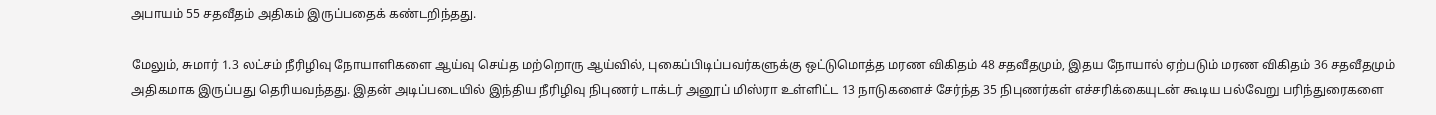அபாயம் 55 சதவீதம் அதிகம் இருப்பதைக் கண்டறிந்தது.

மேலும், சுமார் 1.3 லட்சம் நீரிழிவு நோயாளிகளை ஆய்வு செய்த மற்றொரு ஆய்வில், புகைப்பிடிப்பவர்களுக்கு ஒட்டுமொத்த மரண விகிதம் 48 சதவீதமும், இதய நோயால் ஏற்படும் மரண விகிதம் 36 சதவீதமும் அதிகமாக இருப்பது தெரியவந்தது. இதன் அடிப்படையில் இந்திய நீரிழிவு நிபுணர் டாக்டர் அனூப் மிஸ்ரா உள்ளிட்ட 13 நாடுகளைச் சேர்ந்த 35 நிபுணர்கள் எச்சரிக்கையுடன் கூடிய பல்வேறு பரிந்துரைகளை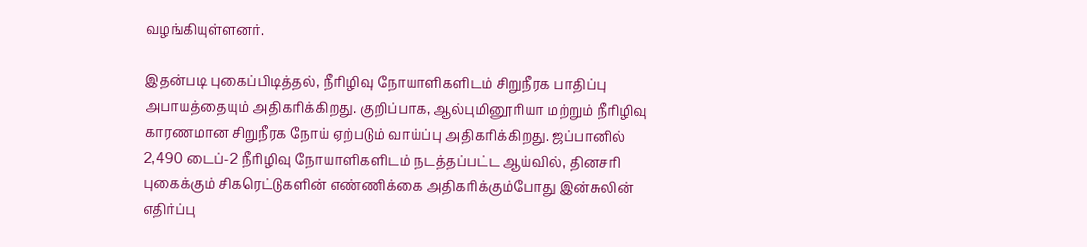வழங்கியுள்ளனர்.

இதன்படி புகைப்பிடித்தல், நீரிழிவு நோயாளிகளிடம் சிறுநீரக பாதிப்பு அபாயத்தையும் அதிகரிக்கிறது. குறிப்பாக, ஆல்புமினூரியா மற்றும் நீரிழிவு காரணமான சிறுநீரக நோய் ஏற்படும் வாய்ப்பு அதிகரிக்கிறது. ஜப்பானில் 2,490 டைப்-2 நீரிழிவு நோயாளிகளிடம் நடத்தப்பட்ட ஆய்வில், தினசரி புகைக்கும் சிகரெட்டுகளின் எண்ணிக்கை அதிகரிக்கும்போது இன்சுலின் எதிர்ப்பு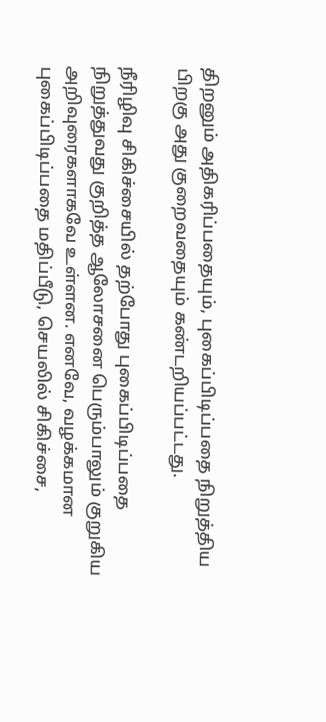திறனும் அதிகரிப்பதையும், புகைப்பிடிப்பதை நிறுத்திய பிறகு அது குறைவதையும் கண்டறியப்பட்டது.

நீரிழிவு சிகிச்சையில் தற்போது புகைப்பிடிப்பதை நிறுத்துவது குறித்த ஆலோசனை பெரும்பாலும் குறுகிய அறிவுரைகளாகவே உள்ளன. எனவே, வழக்கமான புகைப்பிடிப்பதை மதிப்பீடு, செயலில் சிகிச்சை,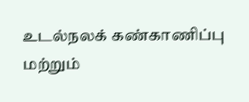உடல்நலக் கண்காணிப்பு மற்றும்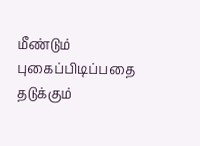மீண்டும் புகைப்பிடிப்பதை தடுக்கும்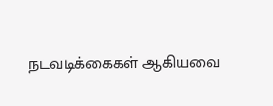நடவடிக்கைகள் ஆகியவை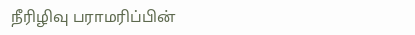நீரிழிவு பராமரிப்பின்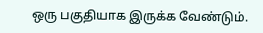ஒரு பகுதியாக இருக்க வேண்டும்.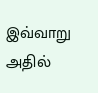இவ்வாறு அதில்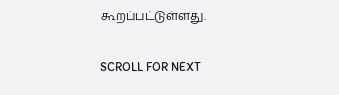கூறப்பட்டுள்ளது.

SCROLL FOR NEXT